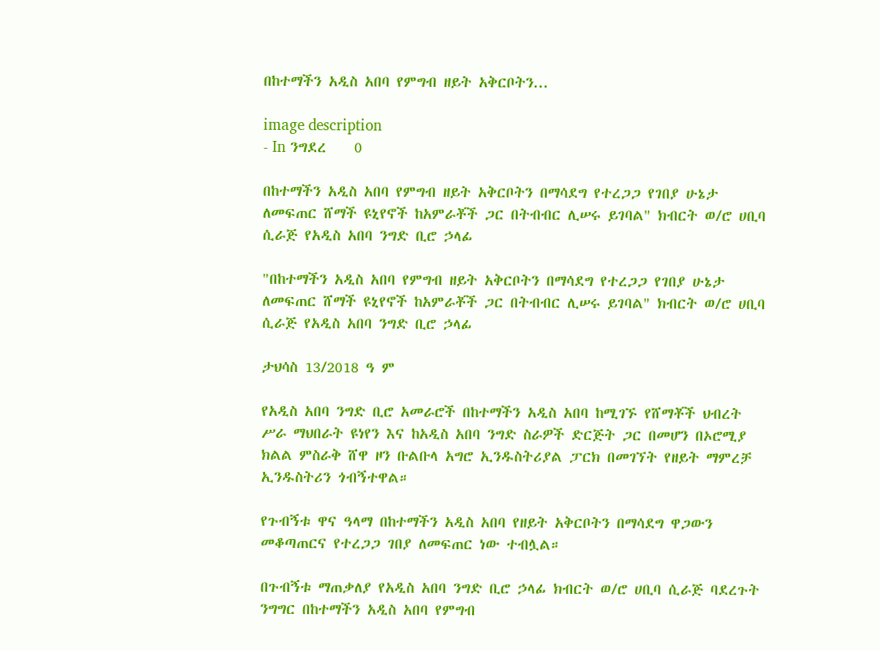በከተማችን አዲስ አበባ የምግብ ዘይት አቅርቦትን...

image description
- In ንግደረ    0

በከተማችን አዲስ አበባ የምግብ ዘይት አቅርቦትን በማሳደግ የተረጋጋ የገበያ ሁኔታ ለመፍጠር ሸማች ዩኒየኖች ከአምራቾች ጋር በትብብር ሊሠሩ ይገባል" ክብርት ወ/ሮ ሀቢባ ሲራጅ የአዲስ አበባ ንግድ ቢሮ ኃላፊ

"በከተማችን አዲስ አበባ የምግብ ዘይት አቅርቦትን በማሳደግ የተረጋጋ የገበያ ሁኔታ ለመፍጠር ሸማች ዩኒየኖች ከአምራቾች ጋር በትብብር ሊሠሩ ይገባል" ክብርት ወ/ሮ ሀቢባ ሲራጅ የአዲስ አበባ ንግድ ቢሮ ኃላፊ

ታህሳስ 13/2018 ዓ ም

የአዲስ አበባ ንግድ ቢሮ አመራሮች በከተማችን አዲስ አበባ ከሚገኙ የሸማቾች ህብረት ሥራ ማህበራት ዩነየን እና ከአዲስ አበባ ንግድ ስራዎች ድርጅት ጋር በመሆን በኦሮሚያ ክልል ምስራቅ ሸዋ ዞን ቡልቡላ አግሮ ኢንዱስትሪያል ፓርክ በመገኘት የዘይት ማምረቻ ኢንዱስትሪን ጎብኝተዋል።

የጉብኝቱ ዋና ዓላማ በከተማችን አዲስ አበባ የዘይት አቅርቦትን በማሳደግ ዋጋውን መቆጣጠርና የተረጋጋ ገበያ ለመፍጠር ነው ተብሏል።

በጉብኝቱ ማጠቃለያ የአዲስ አበባ ንግድ ቢሮ ኃላፊ ክብርት ወ/ሮ ሀቢባ ሲራጅ ባደረጉት ንግግር በከተማችን አዲስ አበባ የምግብ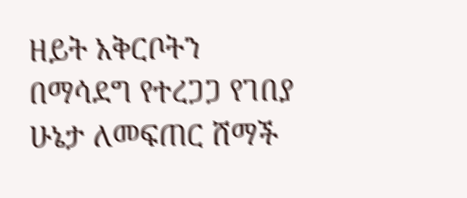ዘይት አቅርቦትን በማሳደግ የተረጋጋ የገበያ ሁኔታ ለመፍጠር ሸማች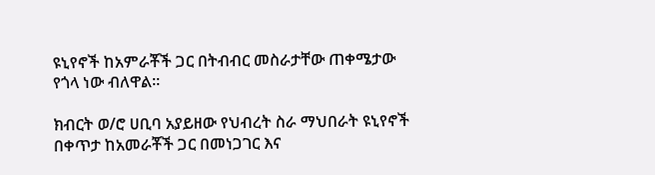ዩኒየኖች ከአምራቾች ጋር በትብብር መስራታቸው ጠቀሜታው የጎላ ነው ብለዋል።

ክብርት ወ/ሮ ሀቢባ አያይዘው የህብረት ስራ ማህበራት ዩኒየኖች በቀጥታ ከአመራቾች ጋር በመነጋገር እና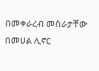በመቀራረብ መስራታቸው በመሀል ሊኖር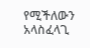የሚችለውን አላስፈላጊ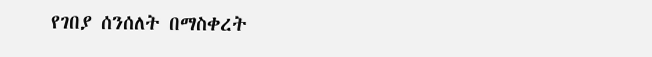የገበያ ሰንሰለት በማስቀረት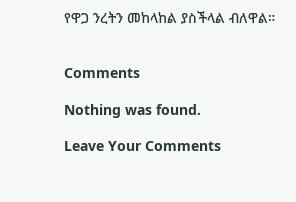የዋጋ ንረትን መከላከል ያስችላል ብለዋል።


Comments

Nothing was found.

Leave Your Comments